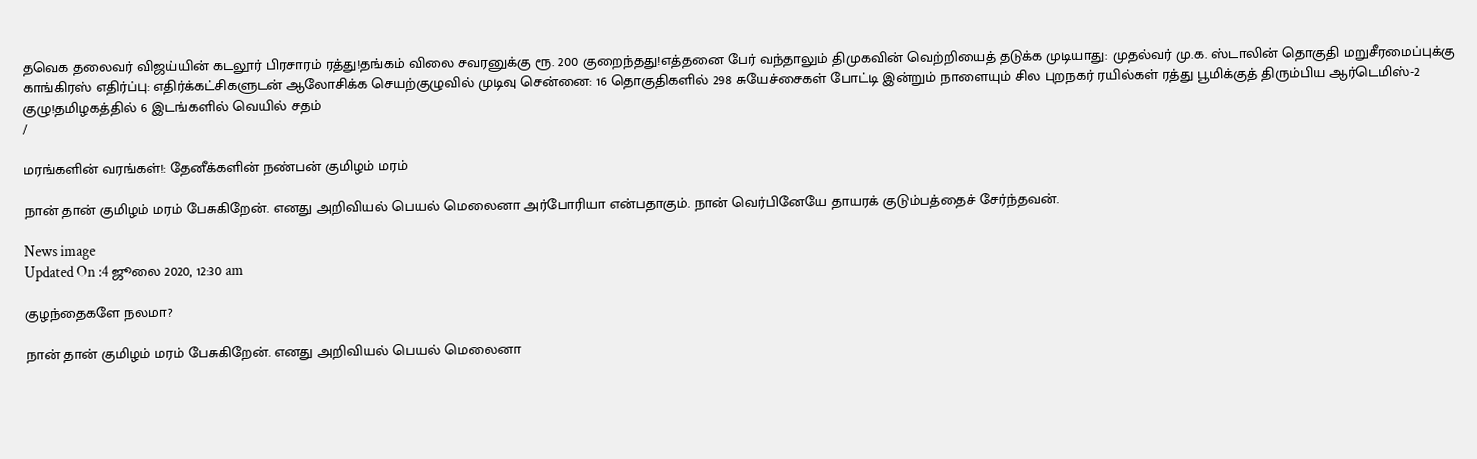தவெக தலைவர் விஜய்யின் கடலூர் பிரசாரம் ரத்து!தங்கம் விலை சவரனுக்கு ரூ. 200 குறைந்தது!எத்தனை பேர் வந்தாலும் திமுகவின் வெற்றியைத் தடுக்க முடியாது: முதல்வர் மு.க. ஸ்டாலின் தொகுதி மறுசீரமைப்புக்கு காங்கிரஸ் எதிர்ப்பு: எதிர்க்கட்சிகளுடன் ஆலோசிக்க செயற்குழுவில் முடிவு சென்னை: 16 தொகுதிகளில் 298 சுயேச்சைகள் போட்டி இன்றும் நாளையும் சில புறநகர் ரயில்கள் ரத்து பூமிக்குத் திரும்பிய ஆர்டெமிஸ்-2 குழு!தமிழகத்தில் 6 இடங்களில் வெயில் சதம்
/

மரங்களின் வரங்கள்!: தேனீக்களின் நண்பன் குமிழம் மரம்

நான் தான் குமிழம் மரம் பேசுகிறேன். எனது அறிவியல் பெயல் மெலைனா அர்போரியா என்பதாகும். நான் வெர்பினேயே தாயரக் குடும்பத்தைச் சேர்ந்தவன்.

News image
Updated On :4 ஜூலை 2020, 12:30 am

குழந்தைகளே நலமா?

நான் தான் குமிழம் மரம் பேசுகிறேன். எனது அறிவியல் பெயல் மெலைனா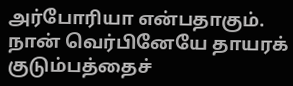அர்போரியா என்பதாகும். நான் வெர்பினேயே தாயரக் குடும்பத்தைச்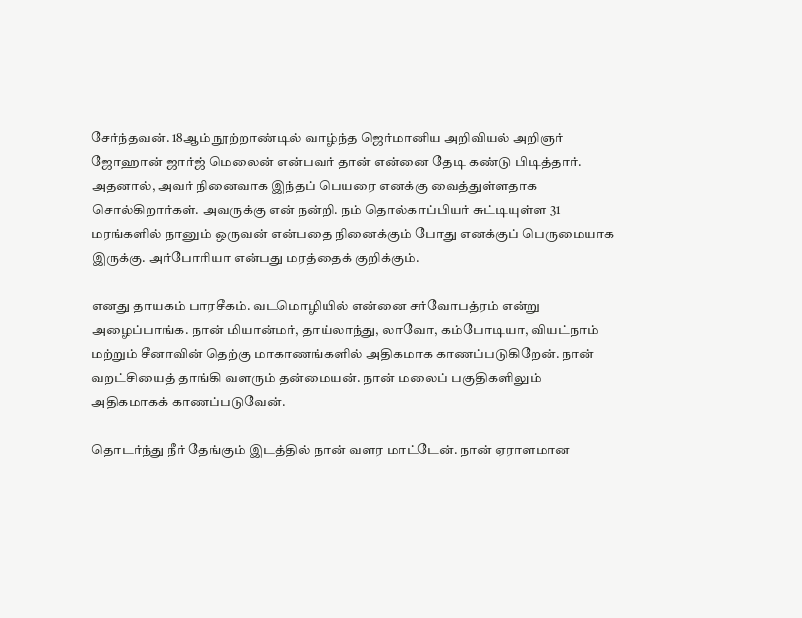சேர்ந்தவன். 18ஆம் நூற்றாண்டில் வாழ்ந்த ஜெர்மானிய அறிவியல் அறிஞர் ஜோஹான் ஜார்ஜ் மெலைன் என்பவர் தான் என்னை தேடி கண்டு பிடித்தார். அதனால், அவர் நினைவாக இந்தப் பெயரை எனக்கு வைத்துள்ளதாக சொல்கிறார்கள். அவருக்கு என் நன்றி. நம் தொல்காப்பியர் சுட்டியுள்ள 31 மரங்களில் நானும் ஒருவன் என்பதை நினைக்கும் போது எனக்குப் பெருமையாக இருக்கு. அர்போரியா என்பது மரத்தைக் குறிக்கும்.

எனது தாயகம் பாரசீகம். வடமொழியில் என்னை சர்வோபத்ரம் என்று அழைப்பாங்க. நான் மியான்மர், தாய்லாந்து, லாவோ, கம்போடியா, வியட்நாம் மற்றும் சீனாவின் தெற்கு மாகாணங்களில் அதிகமாக காணப்படுகிறேன். நான் வறட்சியைத் தாங்கி வளரும் தன்மையன். நான் மலைப் பகுதிகளிலும் அதிகமாகக் காணப்படுவேன்.

தொடர்ந்து நீர் தேங்கும் இடத்தில் நான் வளர மாட்டேன். நான் ஏராளமான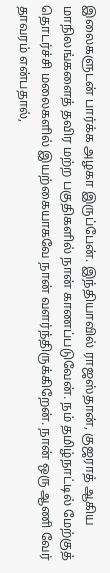இலைகளுடன் பார்க்க அழகா இருப்பேன். இந்தியாவில் ராஜஸ்தான், குஜராத் ஆகிய மாநிலங்களைத் தவிர மற்ற பகுதிகளில் நான் காணப்படுவேன். நம் தமிழ்நாட்டில் மேற்குத் தொடர்ச்சி மலைகளில் இயற்கையாகவே நான் வளர்ந்திருக்கிறேன். நான் ஒரு ஆணி வேர் தாவரம் என்பதால்,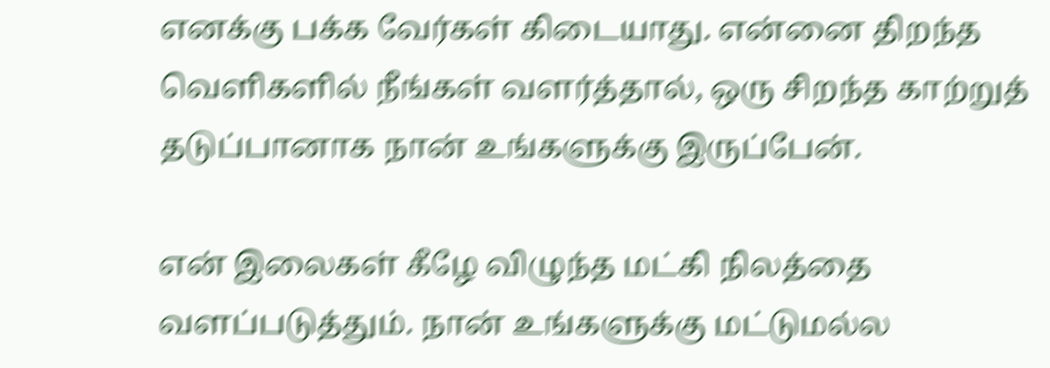எனக்கு பக்க வேர்கள் கிடையாது. என்னை திறந்த வெளிகளில் நீங்கள் வளர்த்தால், ஒரு சிறந்த காற்றுத் தடுப்பானாக நான் உங்களுக்கு இருப்பேன்.

என் இலைகள் கீழே விழுந்த மட்கி நிலத்தை வளப்படுத்தும். நான் உங்களுக்கு மட்டுமல்ல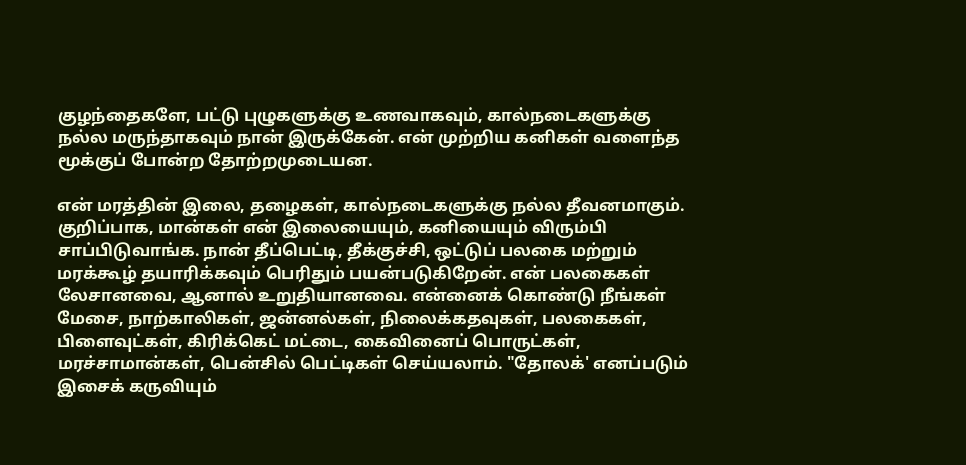குழந்தைகளே, பட்டு புழுகளுக்கு உணவாகவும், கால்நடைகளுக்கு நல்ல மருந்தாகவும் நான் இருக்கேன். என் முற்றிய கனிகள் வளைந்த மூக்குப் போன்ற தோற்றமுடையன.

என் மரத்தின் இலை, தழைகள், கால்நடைகளுக்கு நல்ல தீவனமாகும். குறிப்பாக, மான்கள் என் இலையையும், கனியையும் விரும்பி சாப்பிடுவாங்க. நான் தீப்பெட்டி, தீக்குச்சி, ஒட்டுப் பலகை மற்றும் மரக்கூழ் தயாரிக்கவும் பெரிதும் பயன்படுகிறேன். என் பலகைகள் லேசானவை, ஆனால் உறுதியானவை. என்னைக் கொண்டு நீங்கள் மேசை, நாற்காலிகள், ஜன்னல்கள், நிலைக்கதவுகள், பலகைகள், பிளைவுட்கள், கிரிக்கெட் மட்டை, கைவினைப் பொருட்கள், மரச்சாமான்கள், பென்சில் பெட்டிகள் செய்யலாம். "தோலக்' எனப்படும் இசைக் கருவியும்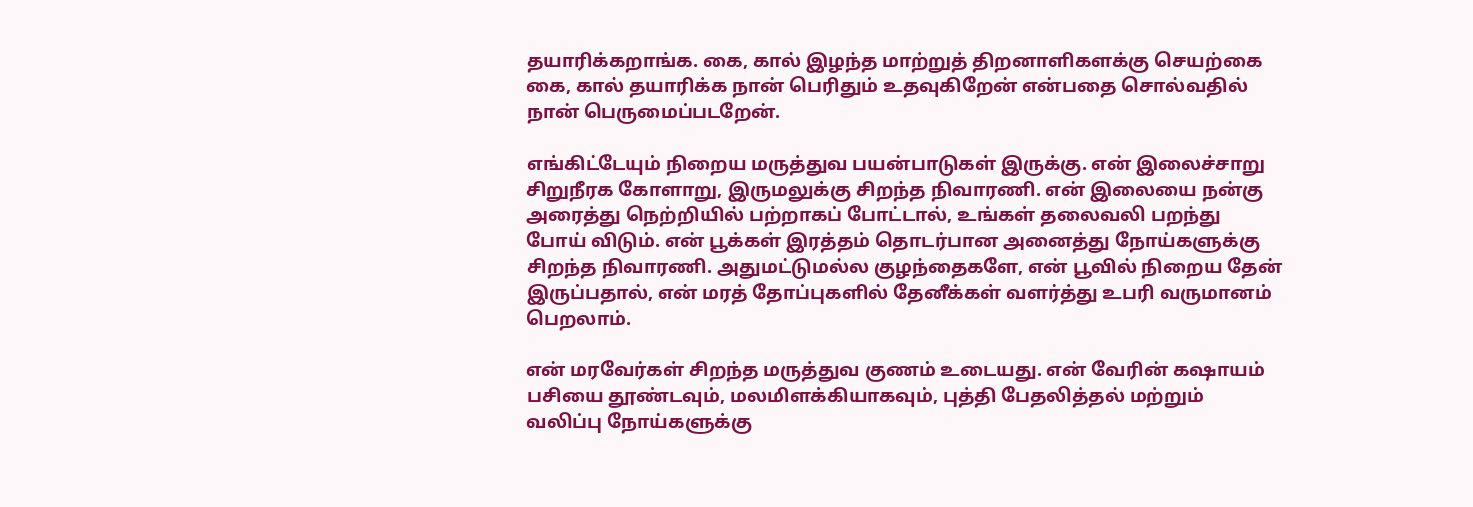தயாரிக்கறாங்க. கை, கால் இழந்த மாற்றுத் திறனாளிகளக்கு செயற்கை கை, கால் தயாரிக்க நான் பெரிதும் உதவுகிறேன் என்பதை சொல்வதில் நான் பெருமைப்படறேன்.

எங்கிட்டேயும் நிறைய மருத்துவ பயன்பாடுகள் இருக்கு. என் இலைச்சாறு சிறுநீரக கோளாறு, இருமலுக்கு சிறந்த நிவாரணி. என் இலையை நன்கு அரைத்து நெற்றியில் பற்றாகப் போட்டால், உங்கள் தலைவலி பறந்து போய் விடும். என் பூக்கள் இரத்தம் தொடர்பான அனைத்து நோய்களுக்கு சிறந்த நிவாரணி. அதுமட்டுமல்ல குழந்தைகளே, என் பூவில் நிறைய தேன் இருப்பதால், என் மரத் தோப்புகளில் தேனீக்கள் வளர்த்து உபரி வருமானம் பெறலாம்.

என் மரவேர்கள் சிறந்த மருத்துவ குணம் உடையது. என் வேரின் கஷாயம் பசியை தூண்டவும், மலமிளக்கியாகவும், புத்தி பேதலித்தல் மற்றும் வலிப்பு நோய்களுக்கு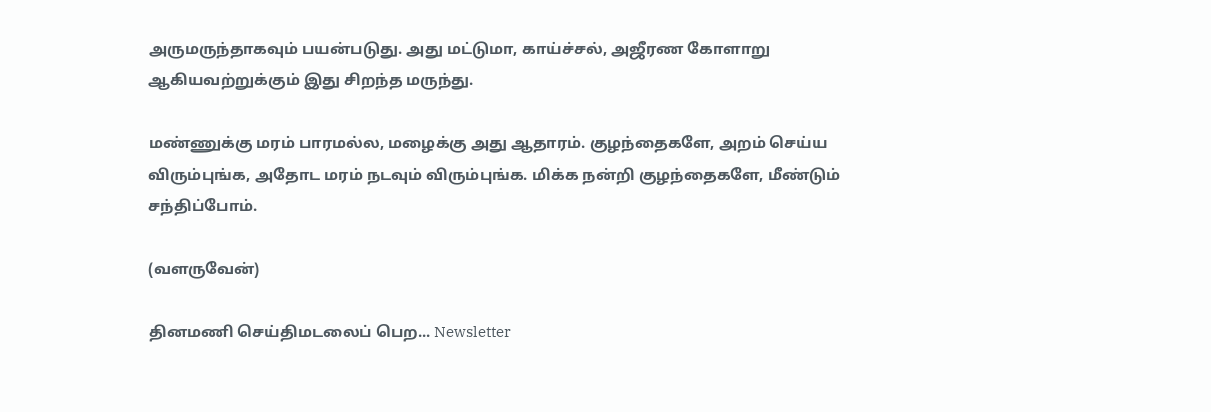அருமருந்தாகவும் பயன்படுது. அது மட்டுமா, காய்ச்சல், அஜீரண கோளாறு ஆகியவற்றுக்கும் இது சிறந்த மருந்து.

மண்ணுக்கு மரம் பாரமல்ல, மழைக்கு அது ஆதாரம். குழந்தைகளே, அறம் செய்ய விரும்புங்க, அதோட மரம் நடவும் விரும்புங்க. மிக்க நன்றி குழந்தைகளே, மீண்டும் சந்திப்போம்.

(வளருவேன்)

தினமணி செய்திமடலைப் பெற... Newsletter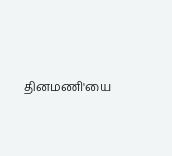தினமணி'யை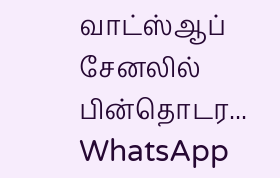வாட்ஸ்ஆப் சேனலில் பின்தொடர... WhatsApp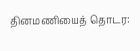தினமணியைத் தொடர: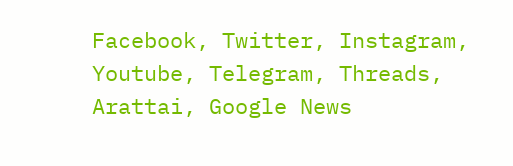Facebook, Twitter, Instagram, Youtube, Telegram, Threads, Arattai, Google News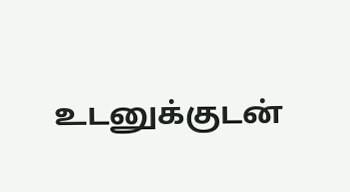உடனுக்குடன்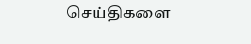செய்திகளை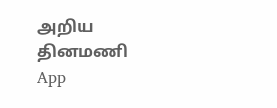அறிய தினமணி App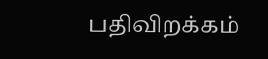பதிவிறக்கம்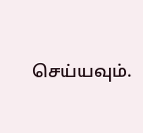செய்யவும்.